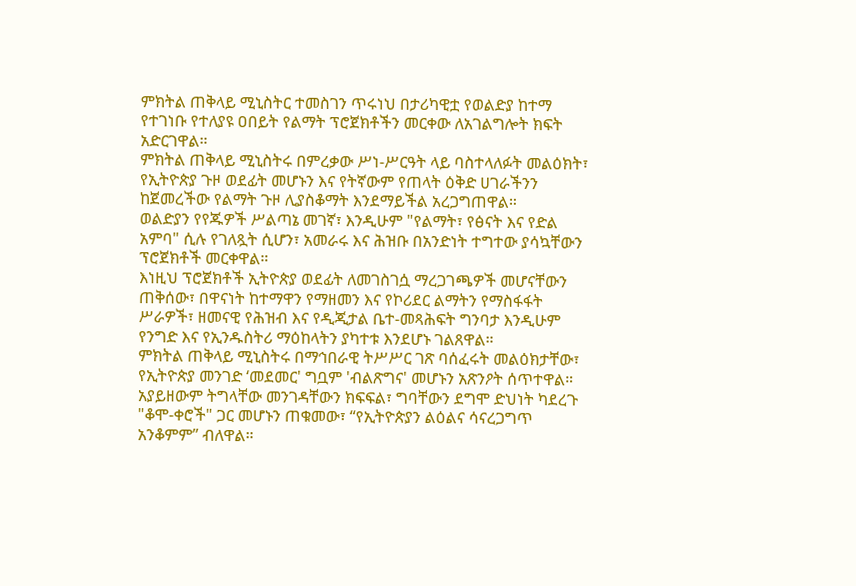ምክትል ጠቅላይ ሚኒስትር ተመስገን ጥሩነህ በታሪካዊቷ የወልድያ ከተማ የተገነቡ የተለያዩ ዐበይት የልማት ፕሮጀክቶችን መርቀው ለአገልግሎት ክፍት አድርገዋል።
ምክትል ጠቅላይ ሚኒስትሩ በምረቃው ሥነ-ሥርዓት ላይ ባስተላለፉት መልዕክት፣ የኢትዮጵያ ጉዞ ወደፊት መሆኑን እና የትኛውም የጠላት ዕቅድ ሀገራችንን ከጀመረችው የልማት ጉዞ ሊያስቆማት እንደማይችል አረጋግጠዋል።
ወልድያን የየጁዎች ሥልጣኔ መገኛ፣ እንዲሁም "የልማት፣ የፅናት እና የድል አምባ" ሲሉ የገለጿት ሲሆን፣ አመራሩ እና ሕዝቡ በአንድነት ተግተው ያሳኳቸውን ፕሮጀክቶች መርቀዋል።
እነዚህ ፕሮጀክቶች ኢትዮጵያ ወደፊት ለመገስገሷ ማረጋገጫዎች መሆናቸውን ጠቅሰው፣ በዋናነት ከተማዋን የማዘመን እና የኮሪደር ልማትን የማስፋፋት ሥራዎች፣ ዘመናዊ የሕዝብ እና የዲጂታል ቤተ-መጻሕፍት ግንባታ እንዲሁም የንግድ እና የኢንዱስትሪ ማዕከላትን ያካተቱ እንደሆኑ ገልጸዋል።
ምክትል ጠቅላይ ሚኒስትሩ በማኅበራዊ ትሥሥር ገጽ ባሰፈሩት መልዕክታቸው፣ የኢትዮጵያ መንገድ ‘መደመር' ግቧም 'ብልጽግና' መሆኑን አጽንዖት ሰጥተዋል።
አያይዘውም ትግላቸው መንገዳቸውን ክፍፍል፣ ግባቸውን ደግሞ ድህነት ካደረጉ "ቆሞ-ቀሮች" ጋር መሆኑን ጠቁመው፣ “የኢትዮጵያን ልዕልና ሳናረጋግጥ አንቆምም” ብለዋል።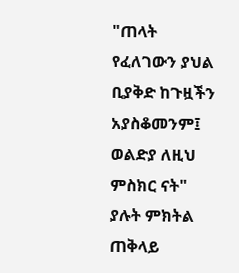"ጠላት የፈለገውን ያህል ቢያቅድ ከጉዟችን አያስቆመንም፤ ወልድያ ለዚህ ምስክር ናት" ያሉት ምክትል ጠቅላይ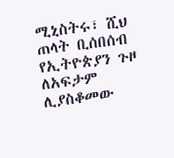ሚኒስትሩ፣ ሺህ ጠላት ቢሰበሰብ የኢትዮጵያን ጉዞ ለአፍታም ሊያስቆመው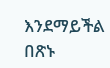እንደማይችል በጽኑ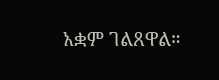አቋም ገልጸዋል።